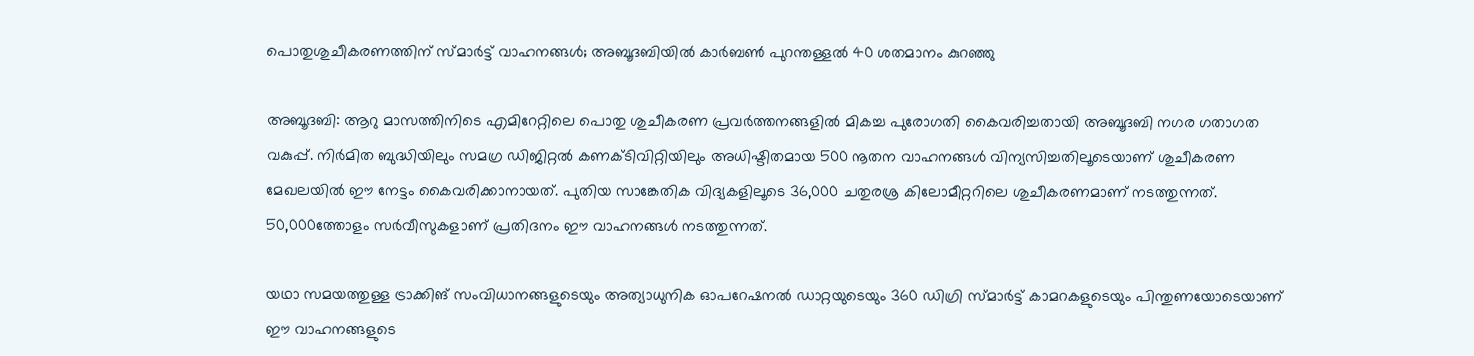പൊതുശുചീകരണത്തിന് സ്മാർട്ട് വാഹനങ്ങൾ; അബൂദബിയിൽ കാർബൺ പുറന്തള്ളൽ 40 ശതമാനം കുറഞ്ഞു

അബൂദബി: ആറു മാസത്തിനിടെ എമിറേറ്റിലെ പൊതു ശുചീകരണ പ്രവർത്തനങ്ങളിൽ മികച്ച പുരോഗതി കൈവരിച്ചതായി അബൂദബി നഗര ഗതാഗത വകുപ്പ്. നിര്‍മിത ബുദ്ധിയിലും സമഗ്ര ഡിജിറ്റല്‍ കണക്ടിവിറ്റിയിലും അധിഷ്ടിതമായ 500 നൂതന വാഹനങ്ങൾ വിന്യസിച്ചതിലൂടെയാണ് ശുചീകരണ മേഖലയിൽ ഈ നേട്ടം കൈവരിക്കാനായത്. പുതിയ സാങ്കേതിക വിദ്യകളിലൂടെ 36,000 ചതുരശ്ര കിലോമീറ്ററിലെ ശുചീകരണമാണ് നടത്തുന്നത്. 50,000ത്തോളം സര്‍വീസുകളാണ് പ്രതിദനം ഈ വാഹനങ്ങള്‍ നടത്തുന്നത്.

യഥാ സമയത്തുള്ള ട്രാക്കിങ് സംവിധാനങ്ങളുടെയും അത്യാധുനിക ഓപറേഷനല്‍ ഡാറ്റയുടെയും 360 ഡിഗ്രി സ്മാര്‍ട്ട് കാമറകളുടെയും പിന്തുണയോടെയാണ് ഈ വാഹനങ്ങളുടെ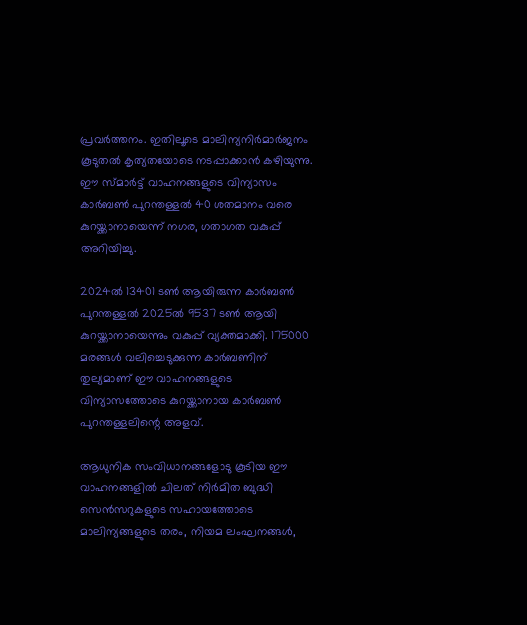പ്രവര്‍ത്തനം. ഇതിലൂടെ മാലിന്യനിര്‍മാര്‍ജനം കൂടുതല്‍ കൃത്യതയോടെ നടപ്പാക്കാന്‍ കഴിയുന്നു. ഈ സ്മാര്‍ട്ട് വാഹനങ്ങളുടെ വിന്യാസം കാര്‍ബണ്‍ പുറന്തള്ളല്‍ 40 ശതമാനം വരെ കുറയ്ക്കാനായെന്ന് നഗര, ഗതാഗത വകുപ്പ് അറിയിച്ചു.

2024ല്‍ 13401 ടണ്‍ ആയിരുന്ന കാര്‍ബണ്‍ പുറന്തള്ളല്‍ 2025ല്‍ 9537 ടണ്‍ ആയി കുറയ്ക്കാനായെന്നും വകുപ്പ് വ്യക്തമാക്കി. 175000 മരങ്ങള്‍ വലിച്ചെടുക്കുന്ന കാര്‍ബണിന് തുല്യമാണ് ഈ വാഹനങ്ങളുടെ വിന്യാസത്തോടെ കുറയ്ക്കാനായ കാര്‍ബണ്‍ പുറന്തള്ളലിന്റെ അളവ്.

ആധുനിക സംവിധാനങ്ങളോടു കൂടിയ ഈ വാഹനങ്ങളില്‍ ചിലത് നിര്‍മിത ബുദ്ധി സെന്‍സറുകളുടെ സഹായത്തോടെ മാലിന്യങ്ങളുടെ തരം, നിയമ ലംഘനങ്ങള്‍,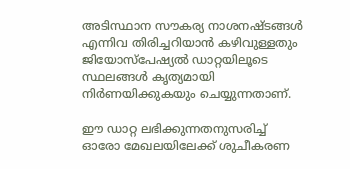അടിസ്ഥാന സൗകര്യ നാശനഷ്ടങ്ങള്‍ എന്നിവ തിരിച്ചറിയാന്‍ കഴിവുള്ളതും ജിയോസ്‌പേഷ്യല്‍ ഡാറ്റയിലൂടെ സ്ഥലങ്ങള്‍ കൃത്യമായി നിര്‍ണയിക്കുകയും ചെയ്യുന്നതാണ്.

ഈ ഡാറ്റ ലഭിക്കുന്നതനുസരിച്ച് ഓരോ മേഖലയിലേക്ക് ശുചീകരണ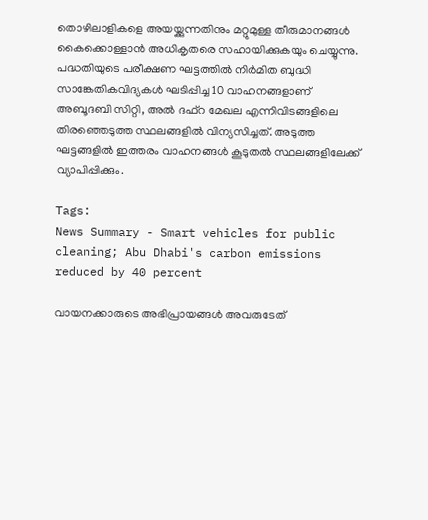തൊഴിലാളികളെ അയയ്ക്കുന്നതിനും മറ്റുമുള്ള തീരുമാനങ്ങള്‍ കൈക്കൊള്ളാന്‍ അധികൃതരെ സഹായിക്കുകയും ചെയ്യുന്നു. പദ്ധതിയുടെ പരീക്ഷണ ഘട്ടത്തില്‍ നിര്‍മിത ബുദ്ധി സാങ്കേതികവിദ്യകള്‍ ഘടിപ്പിച്ച 10 വാഹനങ്ങളാണ് അബൂദബി സിറ്റി, അല്‍ ദഫ്റ മേഖല എന്നിവിടങ്ങളിലെ തിരഞ്ഞെടുത്ത സ്ഥലങ്ങളിൽ വിന്യസിച്ചത്. അടുത്ത ഘട്ടങ്ങളില്‍ ഇത്തരം വാഹനങ്ങള്‍ കൂടുതല്‍ സ്ഥലങ്ങളിലേക്ക് വ്യാപിപ്പിക്കും.

Tags:
News Summary - Smart vehicles for public cleaning; Abu Dhabi's carbon emissions reduced by 40 percent

വായനക്കാരുടെ അഭിപ്രായങ്ങള്‍ അവരുടേത്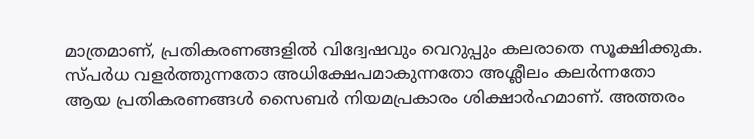മാത്രമാണ്, പ്രതികരണങ്ങളിൽ വിദ്വേഷവും വെറുപ്പും കലരാതെ സൂക്ഷിക്കുക. സ്പർധ വളർത്തുന്നതോ അധിക്ഷേപമാകുന്നതോ അശ്ലീലം കലർന്നതോ ആയ പ്രതികരണങ്ങൾ സൈബർ നിയമപ്രകാരം ശിക്ഷാർഹമാണ്. അത്തരം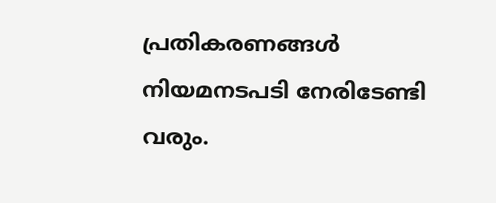പ്രതികരണങ്ങൾ നിയമനടപടി നേരിടേണ്ടി വരും.